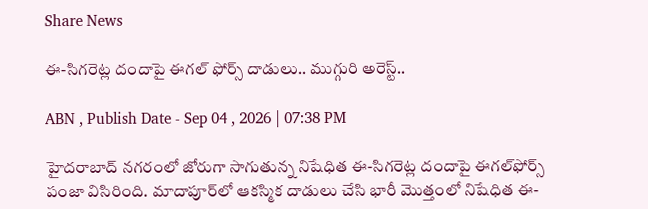Share News

ఈ-సిగరెట్ల దందాపై ఈగల్ ఫోర్స్ దాడులు.. ముగ్గురి అరెస్ట్..

ABN , Publish Date - Sep 04 , 2026 | 07:38 PM

హైదరాబాద్ నగరంలో జోరుగా సాగుతున్న నిషేధిత ఈ-సిగరెట్ల దందాపై ఈగల్‌ఫోర్స్ పంజా విసిరింది. మాదాపూర్‌లో ఆకస్మిక దాడులు చేసి భారీ మొత్తంలో నిషేధిత ఈ-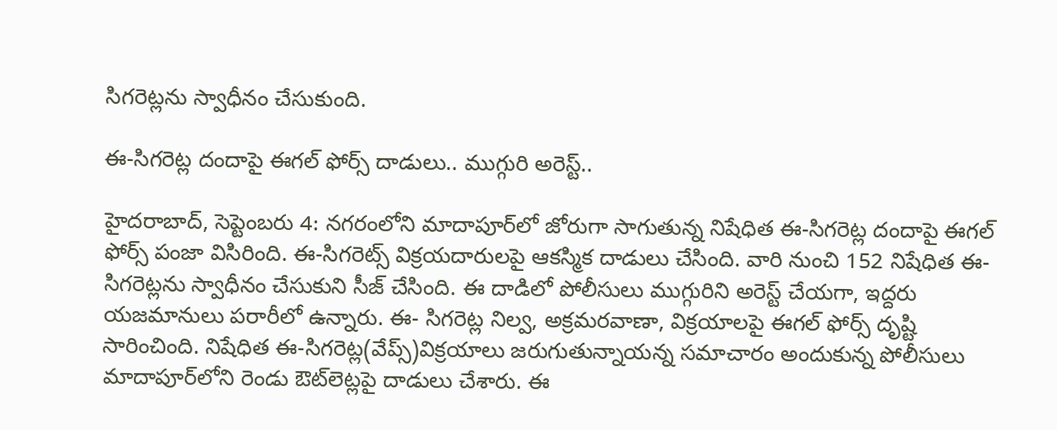సిగరెట్లను స్వాధీనం చేసుకుంది.

ఈ-సిగరెట్ల దందాపై ఈగల్ ఫోర్స్ దాడులు.. ముగ్గురి అరెస్ట్..

హైదరాబాద్, సెప్టెంబరు 4: నగరంలోని మాదాపూర్‌లో జోరుగా సాగుతున్న నిషేధిత ఈ-సిగరెట్ల దందాపై ఈగల్‌ ఫోర్స్ పంజా విసిరింది. ఈ-సిగరెట్స్ విక్రయదారులపై ఆకస్మిక దాడులు చేసింది. వారి నుంచి 152 నిషేధిత ఈ-సిగరెట్లను స్వాధీనం చేసుకుని సీజ్ చేసింది. ఈ దాడిలో పోలీసులు ముగ్గురిని అరెస్ట్ చేయగా, ఇద్దరు యజమానులు పరారీలో ఉన్నారు. ఈ- సిగరెట్ల నిల్వ, అక్రమరవాణా, విక్రయాలపై ఈగల్‌ ఫోర్స్ దృష్టి సారించింది. నిషేధిత ఈ-సిగరెట్ల(వేప్స్)విక్రయాలు జరుగుతున్నాయన్న సమాచారం అందుకున్న పోలీసులు మాదాపూర్‌లోని రెండు ఔట్‌లెట్లపై దాడులు చేశారు. ఈ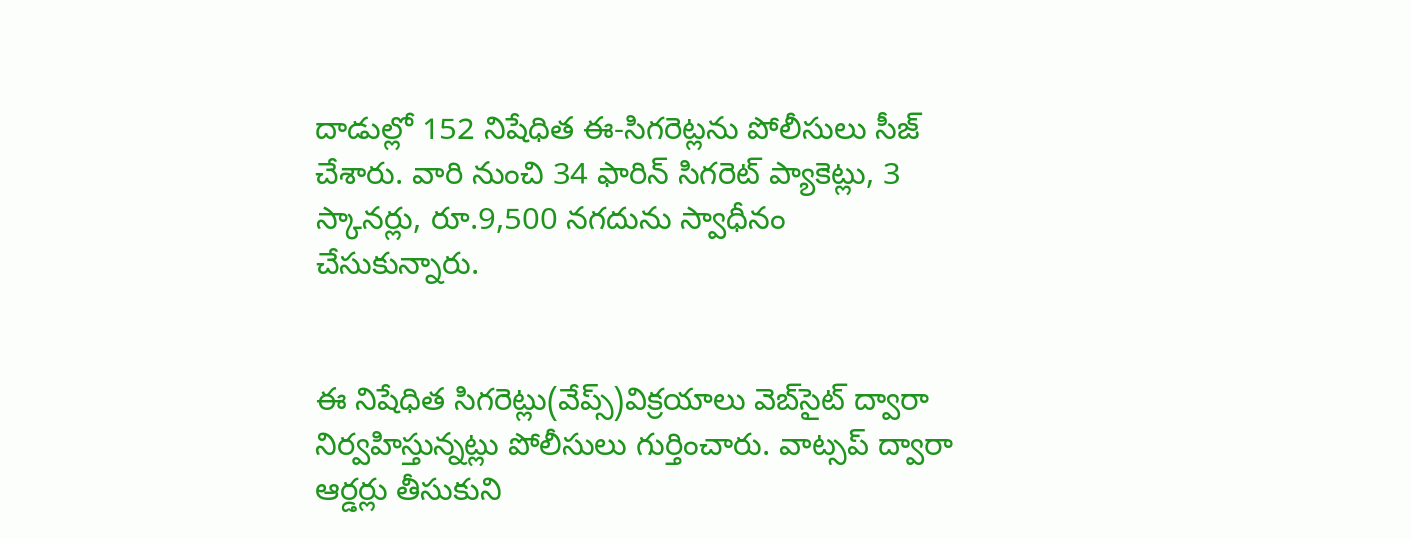దాడుల్లో 152 నిషేధిత ఈ-సిగరెట్లను పోలీసులు సీజ్ చేశారు. వారి నుంచి 34 ఫారిన్ సిగరెట్ ప్యాకెట్లు, 3 స్కానర్లు, రూ.9,500 నగదును స్వాధీనం చేసుకున్నారు.


ఈ నిషేధిత సిగరెట్లు(వేప్స్)విక్రయాలు వెబ్‌సైట్ ద్వారా నిర్వహిస్తున్నట్లు పోలీసులు గుర్తించారు. వాట్సప్ ద్వారా ఆర్డర్లు తీసుకుని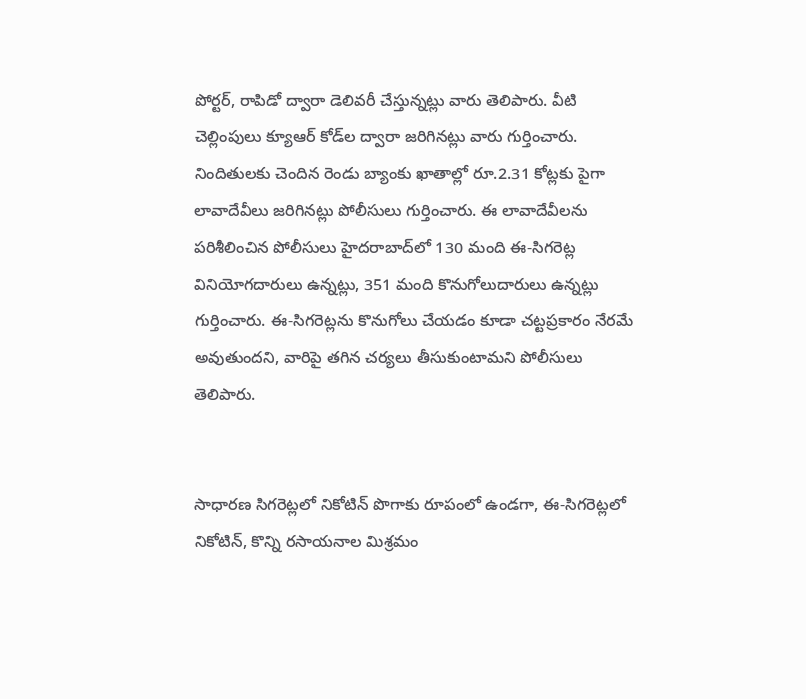పోర్టర్, రాపిడో ద్వారా డెలివరీ చేస్తున్నట్లు వారు తెలిపారు. వీటి చెల్లింపులు క్యూ‌ఆర్ కోడ్‌ల ద్వారా జరిగినట్లు వారు గుర్తించారు. నిందితులకు చెందిన రెండు బ్యాంకు ఖాతాల్లో రూ.2.31 కోట్లకు పైగా లావాదేవీలు జరిగినట్లు పోలీసులు గుర్తించారు. ఈ లావాదేవీలను పరిశీలించిన పోలీసులు హైదరాబాద్‌లో 130 మంది ఈ-సిగరెట్ల వినియోగదారులు ఉన్నట్లు, 351 మంది కొనుగోలుదారులు ఉన్నట్లు గుర్తించారు. ఈ-సిగరెట్లను కొనుగోలు చేయడం కూడా చట్టప్రకారం నేరమే అవుతుందని, వారిపై తగిన చర్యలు తీసుకుంటామని పోలీసులు తెలిపారు.


సాధారణ సిగరెట్లలో నికోటిన్ పొగాకు రూపంలో ఉండగా, ఈ-సిగరెట్లలో నికోటిన్, కొన్ని రసాయనాల మిశ్రమం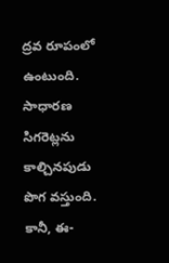ద్రవ రూపంలో ఉంటుంది. సాధారణ సిగరెట్లను కాల్చినపుడు పొగ వస్తుంది. కానీ, ఈ-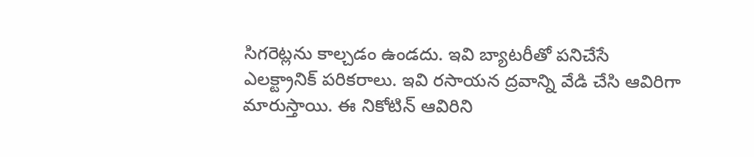సిగరెట్లను కాల్చడం ఉండదు. ఇవి బ్యాటరీతో పనిచేసే ఎలక్ట్రానిక్ పరికరాలు. ఇవి రసాయన ద్రవాన్ని వేడి చేసి ఆవిరిగా మారుస్తాయి. ఈ నికోటిన్ ఆవిరిని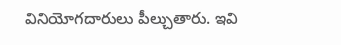వినియోగదారులు పీల్చుతారు. ఇవి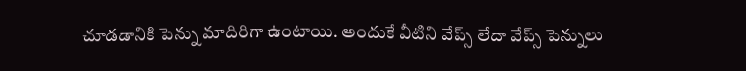చూడడానికి పెన్ను మాదిరిగా ఉంటాయి. అందుకే వీటిని వేప్స్ లేదా వేప్స్ పెన్నులు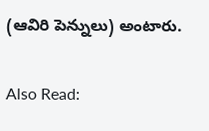(ఆవిరి పెన్నులు) అంటారు.


Also Read: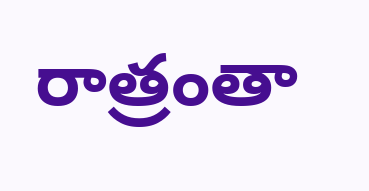రాత్రంతా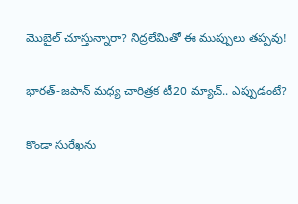మొబైల్‌ చూస్తున్నారా? నిద్రలేమితో ఈ ముప్పులు తప్పవు!

భారత్-జపాన్ మధ్య చారిత్రక టీ20 మ్యాచ్.. ఎప్పుడంటే?

కొండా సురేఖను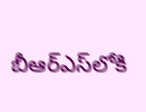బీఆర్ఎస్‌లోకి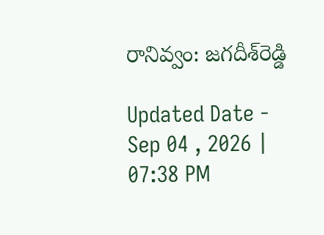రానివ్వం: జగదీశ్‌రెడ్డి

Updated Date - Sep 04 , 2026 | 07:38 PM